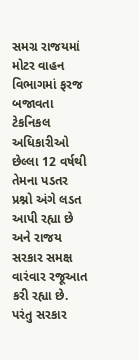સમગ્ર રાજયમાં મોટર વાહન વિભાગમાં ફરજ બજાવતા ટેકનિકલ અધિકારીઓ છેલ્લા 12 વર્ષથી તેમના પડતર પ્રશ્નો અંગે લડત આપી રહ્યા છે અને રાજય સરકાર સમક્ષ વારંવાર રજૂઆત કરી રહ્યા છે. પરંતુ સરકાર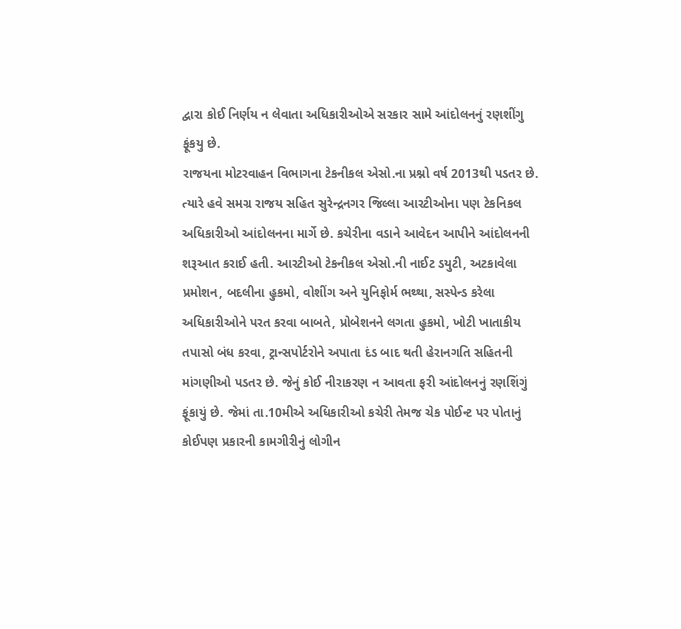દ્વારા કોઈ નિર્ણય ન લેવાતા અધિકારીઓએ સરકાર સામે આંદોલનનું રણશીંગુ ફૂંકયુ છે.
રાજયના મોટરવાહન વિભાગના ટેકનીકલ એસો.ના પ્રશ્નો વર્ષ 2013થી પડતર છે. ત્યારે હવે સમગ્ર રાજય સહિત સુરેન્દ્રનગર જિલ્લા આરટીઓના પણ ટેકનિકલ અધિકારીઓ આંદોલનના માર્ગે છે. કચેરીના વડાને આવેદન આપીને આંદોલનની શરૂઆત કરાઈ હતી. આરટીઓ ટેકનીકલ એસો.ની નાઈટ ડયુટી, અટકાવેલા પ્રમોશન, બદલીના હુકમો, વોશીંગ અને યુનિફોર્મ ભથ્થા, સસ્પેન્ડ કરેલા અધિકારીઓને પરત કરવા બાબતે, પ્રોબેશનને લગતા હુકમો, ખોટી ખાતાકીય તપાસો બંધ કરવા, ટ્રાન્સપોર્ટરોને અપાતા દંડ બાદ થતી હેરાનગતિ સહિતની માંગણીઓ પડતર છે. જેનું કોઈ નીરાકરણ ન આવતા ફરી આંદોલનનું રણશિંગું ફૂંકાયું છે. જેમાં તા.10મીએ અધિકારીઓ કચેરી તેમજ ચેક પોઈન્ટ પર પોતાનું કોઈપણ પ્રકારની કામગીરીનું લોગીન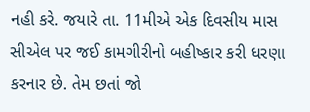નહી કરે. જયારે તા. 11મીએ એક દિવસીય માસ સીએલ પર જઈ કામગીરીનો બહીષ્કાર કરી ધરણા કરનાર છે. તેમ છતાં જો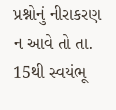પ્રશ્નોનું નીરાકરણ ન આવે તો તા. 15થી સ્વયંભૂ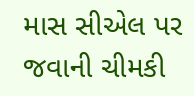માસ સીએલ પર જવાની ચીમકી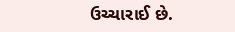ઉચ્ચારાઈ છે.